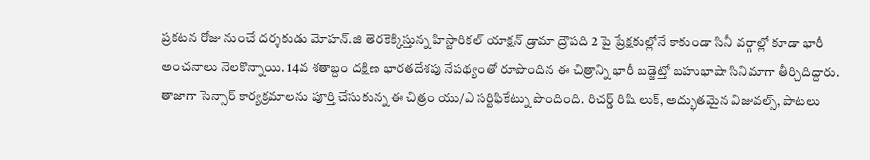ప్రకటన రోజు నుంచే దర్శకుడు మోహన్.జి తెరకెక్కిస్తున్న హిస్టారికల్ యాక్షన్ డ్రామా ద్రౌపది 2 పై ప్రేక్షకుల్లోనే కాకుండా సినీ వర్గాల్లో కూడా భారీ అంచనాలు నెలకొన్నాయి. 14వ శతాబ్దం దక్షిణ భారతదేశపు నేపథ్యంతో రూపొందిన ఈ చిత్రాన్ని భారీ బడ్జెట్తో బహుభాషా సినిమాగా తీర్చిదిద్దారు. తాజాగా సెన్సార్ కార్యక్రమాలను పూర్తి చేసుకున్న ఈ చిత్రం యు/ఎ సర్టిఫికేట్ను పొందింది. రిచర్డ్ రిషి లుక్, అద్భుతమైన విజువల్స్, పాటలు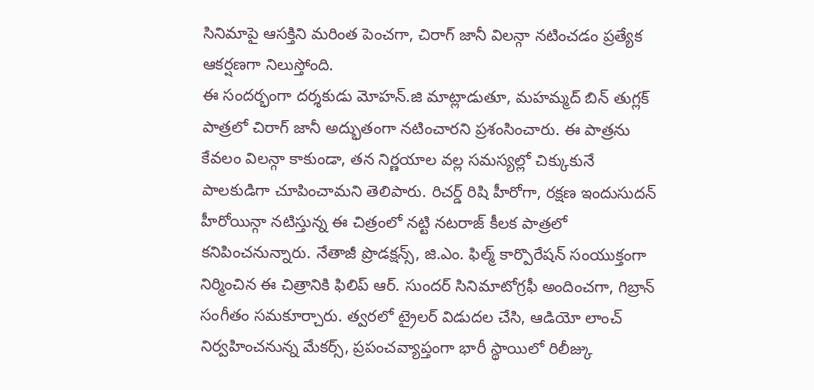సినిమాపై ఆసక్తిని మరింత పెంచగా, చిరాగ్ జానీ విలన్గా నటించడం ప్రత్యేక ఆకర్షణగా నిలుస్తోంది.
ఈ సందర్భంగా దర్శకుడు మోహన్.జి మాట్లాడుతూ, మహమ్మద్ బిన్ తుగ్లక్ పాత్రలో చిరాగ్ జానీ అద్భుతంగా నటించారని ప్రశంసించారు. ఈ పాత్రను కేవలం విలన్గా కాకుండా, తన నిర్ణయాల వల్ల సమస్యల్లో చిక్కుకునే పాలకుడిగా చూపించామని తెలిపారు. రిచర్డ్ రిషి హీరోగా, రక్షణ ఇందుసుదన్ హీరోయిన్గా నటిస్తున్న ఈ చిత్రంలో నట్టి నటరాజ్ కీలక పాత్రలో కనిపించనున్నారు. నేతాజీ ప్రొడక్షన్స్, జి.ఎం. ఫిల్మ్ కార్పొరేషన్ సంయుక్తంగా నిర్మించిన ఈ చిత్రానికి ఫిలిప్ ఆర్. సుందర్ సినిమాటోగ్రఫీ అందించగా, గిబ్రాన్ సంగీతం సమకూర్చారు. త్వరలో ట్రైలర్ విడుదల చేసి, ఆడియో లాంచ్ నిర్వహించనున్న మేకర్స్, ప్రపంచవ్యాప్తంగా భారీ స్థాయిలో రిలీజ్కు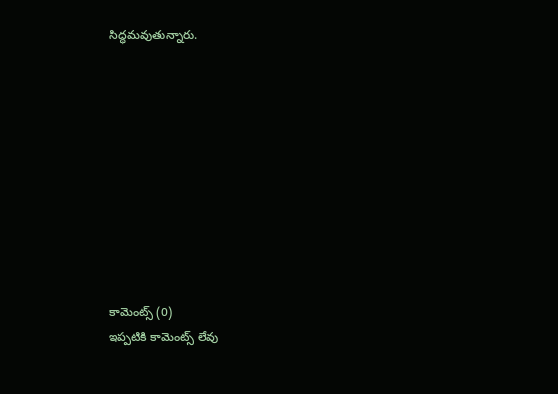సిద్ధమవుతున్నారు.










కామెంట్స్ (0)
ఇప్పటికి కామెంట్స్ లేవు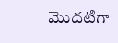మొదటిగా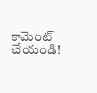కామెంట్ చేయండి!